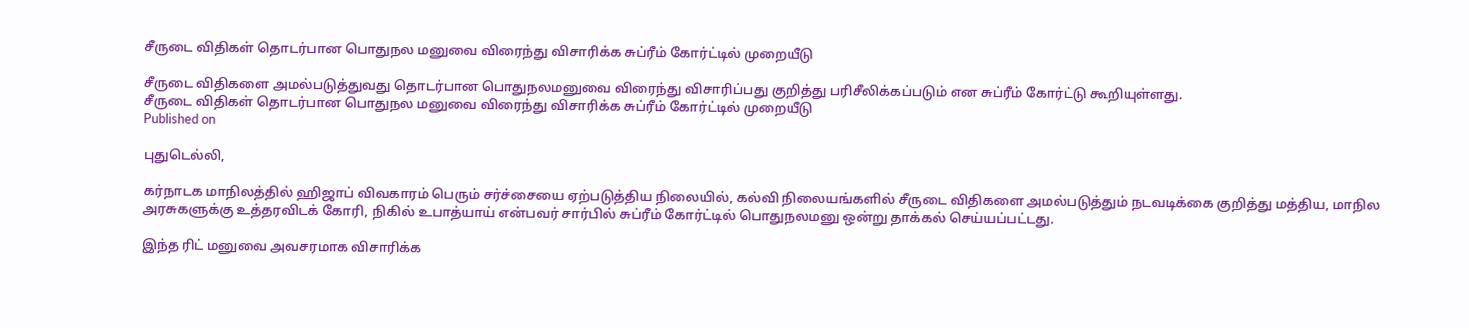சீருடை விதிகள் தொடர்பான பொதுநல மனுவை விரைந்து விசாரிக்க சுப்ரீம் கோர்ட்டில் முறையீடு

சீருடை விதிகளை அமல்படுத்துவது தொடர்பான பொதுநலமனுவை விரைந்து விசாரிப்பது குறித்து பரிசீலிக்கப்படும் என சுப்ரீம் கோர்ட்டு கூறியுள்ளது.
சீருடை விதிகள் தொடர்பான பொதுநல மனுவை விரைந்து விசாரிக்க சுப்ரீம் கோர்ட்டில் முறையீடு
Published on

புதுடெல்லி,

கர்நாடக மாநிலத்தில் ஹிஜாப் விவகாரம் பெரும் சர்ச்சையை ஏற்படுத்திய நிலையில், கல்வி நிலையங்களில் சீருடை விதிகளை அமல்படுத்தும் நடவடிக்கை குறித்து மத்திய, மாநில அரசுகளுக்கு உத்தரவிடக் கோரி, நிகில் உபாத்யாய் என்பவர் சார்பில் சுப்ரீம் கோர்ட்டில் பொதுநலமனு ஒன்று தாக்கல் செய்யப்பட்டது.

இந்த ரிட் மனுவை அவசரமாக விசாரிக்க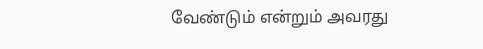வேண்டும் என்றும் அவரது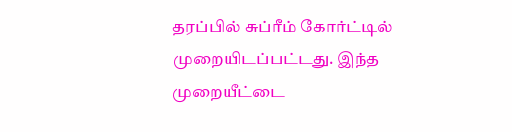தரப்பில் சுப்ரீம் கோர்ட்டில் முறையிடப்பட்டது. இந்த முறையீட்டை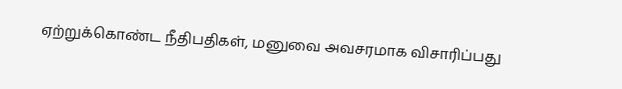ஏற்றுக்கொண்ட நீதிபதிகள், மனுவை அவசரமாக விசாரிப்பது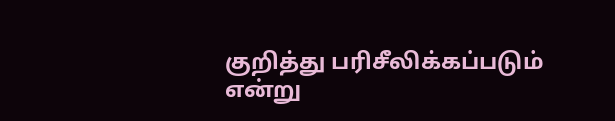குறித்து பரிசீலிக்கப்படும் என்று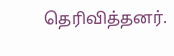தெரிவித்தனர்.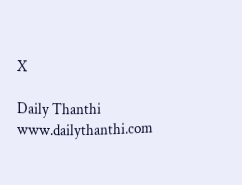X

Daily Thanthi
www.dailythanthi.com